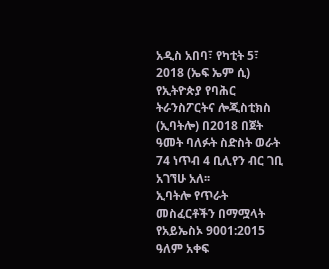አዲስ አበባ፣ የካቲት 5፣ 2018 (ኤፍ ኤም ሲ) የኢትዮጵያ የባሕር ትራንስፖርትና ሎጂስቲክስ (ኢባትሎ) በ2018 በጀት ዓመት ባለፉት ስድስት ወራት 74 ነጥብ 4 ቢሊየን ብር ገቢ አገኘሁ አለ፡፡
ኢባትሎ የጥራት መስፈርቶችን በማሟላት የአይኤስኦ 9001:2015 ዓለም አቀፍ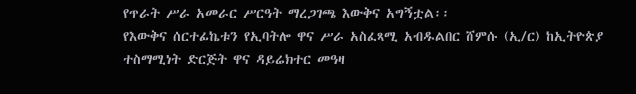የጥራት ሥራ አመራር ሥርዓት ማረጋገጫ እውቅና አግኝቷል፡፡
የእውቅና ሰርተፊኬቱን የኢባትሎ ዋና ሥራ አስፈጻሚ አብዱልበር ሸምሱ (ኢ/ር) ከኢትዮጵያ ተስማሚነት ድርጅት ዋና ዳይሬክተር መዓዛ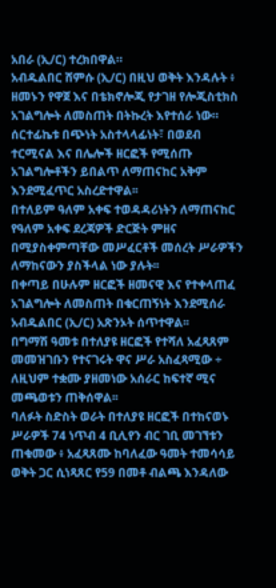አበራ (ኢ/ር) ተረክበዋል።
አብዱልበር ሸምሱ (ኢ/ር) በዚህ ወቅት እንዳሉት ፥ ዘመኑን የዋጀ እና በቴክኖሎጂ የታገዘ የሎጂስቲክስ አገልግሎት ለመስጠት በትኩረት እየተሰራ ነው።
ሰርተፊኬቱ በጭነት አስተላላፊነት፣ በወደብ ተርሚናል እና በሌሎች ዘርፎች የሚሰጡ አገልግሎቶችን ይበልጥ ለማጠናከር አቅም እንደሚፈጥር አስረድተዋል፡፡
በተለይም ዓለም አቀፍ ተወዳዳሪነትን ለማጠናከር የዓለም አቀፍ ደረጃዎች ድርጅት ምዘና በሚያስቀምጣቸው መሥፈርቶች መሰረት ሥራዎችን ለማከናውን ያስችላል ነው ያሉት፡፡
በቀጣይ በሁሉም ዘርፎች ዘመናዊ እና የተቀላጠፈ አገልግሎት ለመስጠት በቁርጠኝነት እንደሚሰራ አብዱልበር (ኢ/ር) አጽንኦት ሰጥተዋል፡፡
በግማሽ ዓመቱ በተለያዩ ዘርፎች የተሻለ አፈጻጸም መመዝገቡን የተናገሩት ዋና ሥራ አስፈጻሚው ÷ ለዚህም ተቋሙ ያዘመነው አሰራር ከፍተኛ ሚና መጫወቱን ጠቅሰዋል፡፡
ባለፉት ስድስት ወራት በተለያዩ ዘርፎች በተከናወኑ ሥራዎች 74 ነጥብ 4 ቢሊየን ብር ገቢ መገኘቱን ጠቁመው ፥ አፈጻጸሙ ከባለፈው ዓመት ተመሳሳይ ወቅት ጋር ሲነጻጸር የ59 በመቶ ብልጫ እንዳለው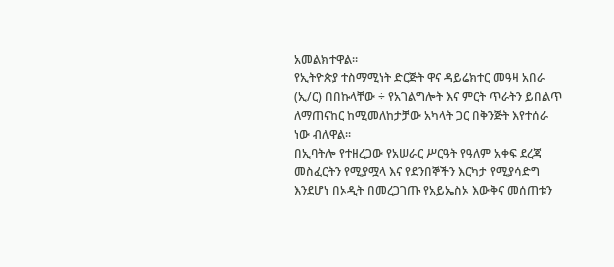አመልክተዋል።
የኢትዮጵያ ተስማሚነት ድርጅት ዋና ዳይሬክተር መዓዛ አበራ (ኢ/ር) በበኩላቸው ÷ የአገልግሎት እና ምርት ጥራትን ይበልጥ ለማጠናከር ከሚመለከታቻው አካላት ጋር በቅንጅት እየተሰራ ነው ብለዋል፡፡
በኢባትሎ የተዘረጋው የአሠራር ሥርዓት የዓለም አቀፍ ደረጃ መስፈርትን የሚያሟላ እና የደንበኞችን እርካታ የሚያሳድግ እንደሆነ በኦዲት በመረጋገጡ የአይኤስኦ እውቅና መሰጠቱን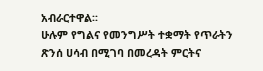አብራርተዋል፡፡
ሁሉም የግልና የመንግሥት ተቋማት የጥራትን ጽንሰ ሀሳብ በሚገባ በመረዳት ምርትና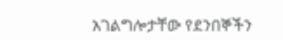አገልግሎታቸው የደንበኞችን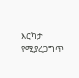እርካታ የሚያረጋግጥ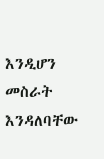እንዲሆን መስራት እንዳለባቸው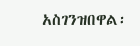አስገንዝበዋል፡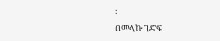፡
በመላኩ ገድፍ